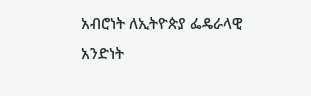አብሮነት ለኢትዮጵያ ፌዴራላዊ አንድነት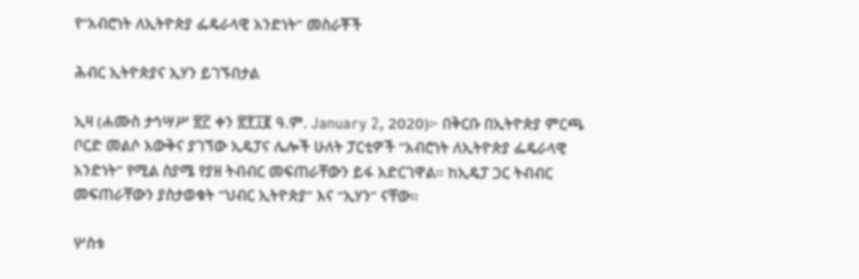የ“አብሮነት ለኢትዮጵያ ፌዴራላዊ አንድነት” መስራቾች

ሕብር ኢትዮጵያና ኢሃን ይገኙበታል

ኢዛ (ሐሙስ ታኅሣሥ ፳፫ ቀን ፳፻፲፪ ዓ.ም. January 2, 2020)፦ በቅርቡ በኢትዮጵያ ምርጫ ቦርድ መልሶ እውቅና ያገኘው ኢዴፓና ሌሎች ሁለት ፓርቲዎች “አብሮነት ለኢትዮጵያ ፌዴራላዊ አንድነት” የሚል ስያሜ የያዘ ትብብር መፍጠራቸውን ይፋ አድርገዋል። ከኢዴፓ ጋር ትብብር መፍጠራቸውን ያስታወቁት “ህብር ኢትዮጵያ” እና “ኢሃን” ናቸው።

ሦስቱ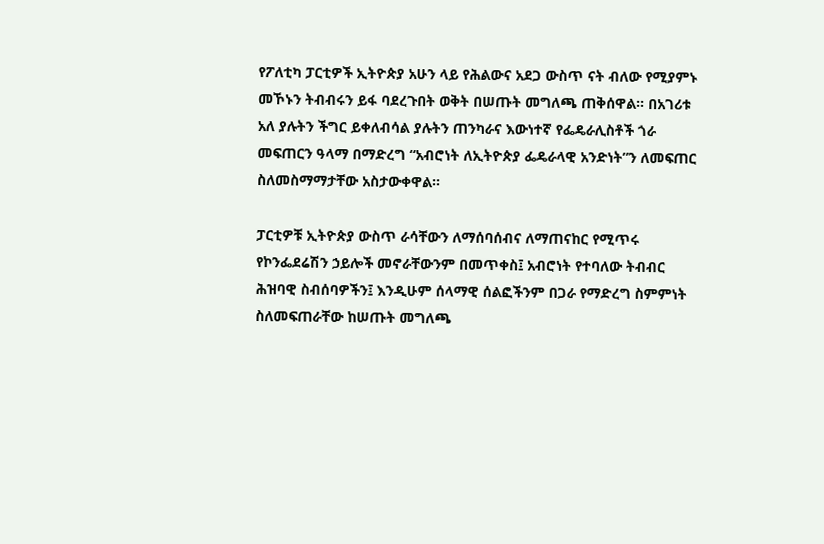የፖለቲካ ፓርቲዎች ኢትዮጵያ አሁን ላይ የሕልውና አደጋ ውስጥ ናት ብለው የሚያምኑ መኾኑን ትብብሩን ይፋ ባደረጉበት ወቅት በሠጡት መግለጫ ጠቅሰዋል። በአገሪቱ አለ ያሉትን ችግር ይቀለብሳል ያሉትን ጠንካራና እውነተኛ የፌዴራሊስቶች ጎራ መፍጠርን ዓላማ በማድረግ “አብሮነት ለኢትዮጵያ ፌዴራላዊ አንድነት”ን ለመፍጠር ስለመስማማታቸው አስታውቀዋል።

ፓርቲዎቹ ኢትዮጵያ ውስጥ ራሳቸውን ለማሰባሰብና ለማጠናከር የሚጥሩ የኮንፌደሬሽን ኃይሎች መኖራቸውንም በመጥቀስ፤ አብሮነት የተባለው ትብብር ሕዝባዊ ስብሰባዎችን፤ እንዲሁም ሰላማዊ ሰልፎችንም በጋራ የማድረግ ስምምነት ስለመፍጠራቸው ከሠጡት መግለጫ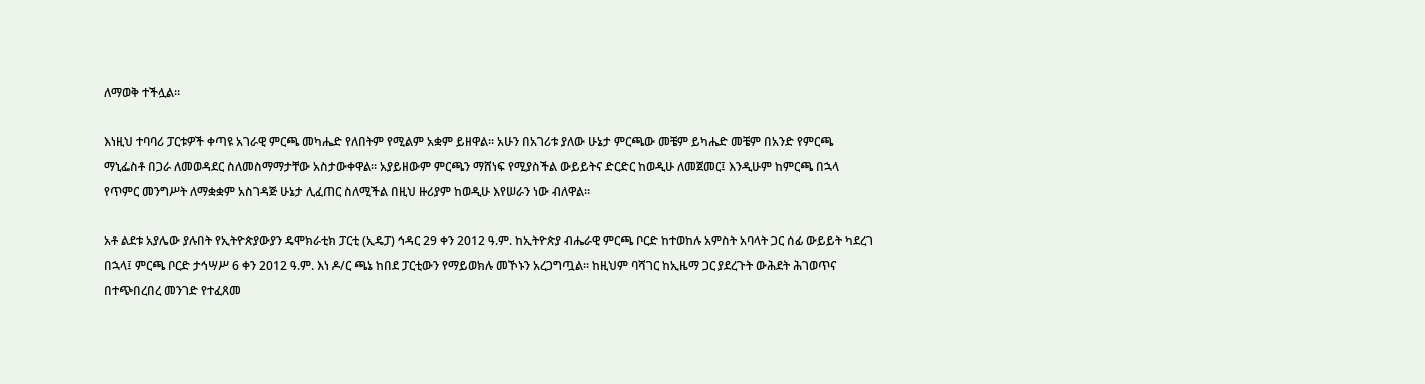ለማወቅ ተችሏል።

እነዚህ ተባባሪ ፓርቱዎች ቀጣዩ አገራዊ ምርጫ መካሔድ የለበትም የሚልም አቋም ይዘዋል። አሁን በአገሪቱ ያለው ሁኔታ ምርጫው መቼም ይካሔድ መቼም በአንድ የምርጫ ማኒፌስቶ በጋራ ለመወዳደር ስለመስማማታቸው አስታውቀዋል። አያይዘውም ምርጫን ማሸነፍ የሚያስችል ውይይትና ድርድር ከወዲሁ ለመጀመር፤ እንዲሁም ከምርጫ በኋላ የጥምር መንግሥት ለማቋቋም አስገዳጅ ሁኔታ ሊፈጠር ስለሚችል በዚህ ዙሪያም ከወዲሁ እየሠራን ነው ብለዋል።

አቶ ልደቱ አያሌው ያሉበት የኢትዮጵያውያን ዴሞክራቲክ ፓርቲ (ኢዴፓ) ኅዳር 29 ቀን 2012 ዓ.ም. ከኢትዮጵያ ብሔራዊ ምርጫ ቦርድ ከተወከሉ አምስት አባላት ጋር ሰፊ ውይይት ካደረገ በኋላ፤ ምርጫ ቦርድ ታኅሣሥ 6 ቀን 2012 ዓ.ም. እነ ዶ/ር ጫኔ ከበደ ፓርቲውን የማይወክሉ መኾኑን አረጋግጧል። ከዚህም ባሻገር ከኢዜማ ጋር ያደረጉት ውሕደት ሕገወጥና በተጭበረበረ መንገድ የተፈጸመ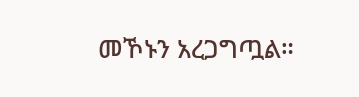መኾኑን አረጋግጧል።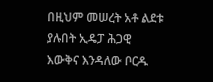በዚህም መሠረት አቶ ልደቱ ያሉበት ኢዴፓ ሕጋዊ እውቅና እንዳለው ቦርዱ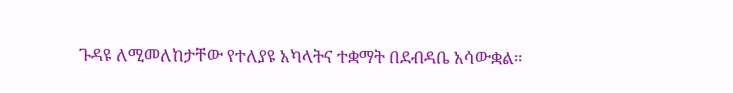ጉዳዩ ለሚመለከታቸው የተለያዩ አካላትና ተቋማት በደብዳቤ አሳውቋል።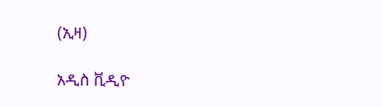(ኢዛ)

አዲስ ቪዲዮ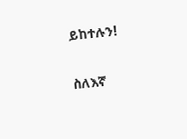ይከተሉን!

ስለእኛ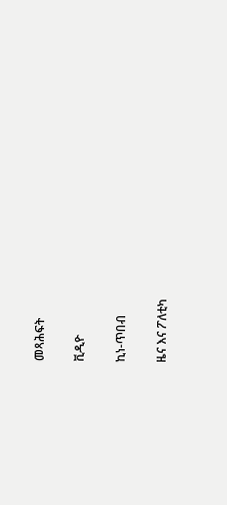መጻሕፍት

ቪዲዮ

ኪነ-ጥበብ

ዜና እና ፖለቲካ